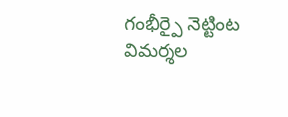గంభీర్పై నెట్టింట విమర్శల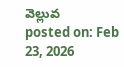వెల్లువ
posted on: Feb 23, 2026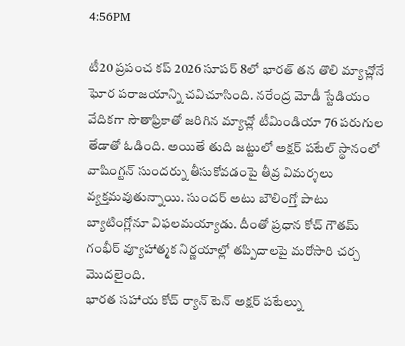4:56PM

టీ20 ప్రపంచ కప్ 2026 సూపర్ 8లో భారత్ తన తొలి మ్యాచ్లోనే ఘోర పరాజయాన్ని చవిచూసింది. నరేంద్ర మోడీ స్టేడియం వేదికగా సౌతాఫ్రికాతో జరిగిన మ్యాచ్లో టీమిండియా 76 పరుగుల తేడాతో ఓడింది. అయితే తుది జట్టులో అక్షర్ పటేల్ స్థానంలో వాషింగ్టన్ సుందర్ను తీసుకోవడంపై తీవ్ర విమర్శలు వ్యక్తమవుతున్నాయి. సుందర్ అటు బౌలింగ్తో పాటు బ్యాటింగ్లోనూ విఫలమయ్యాడు. దీంతో ప్రధాన కోచ్ గౌతమ్ గంభీర్ వ్యూహాత్మక నిర్ణయాల్లో తప్పిదాలపై మరోసారి చర్చ మొదలైంది.
భారత సహాయ కోచ్ ర్యాన్ టెన్ అక్షర్ పటేల్ను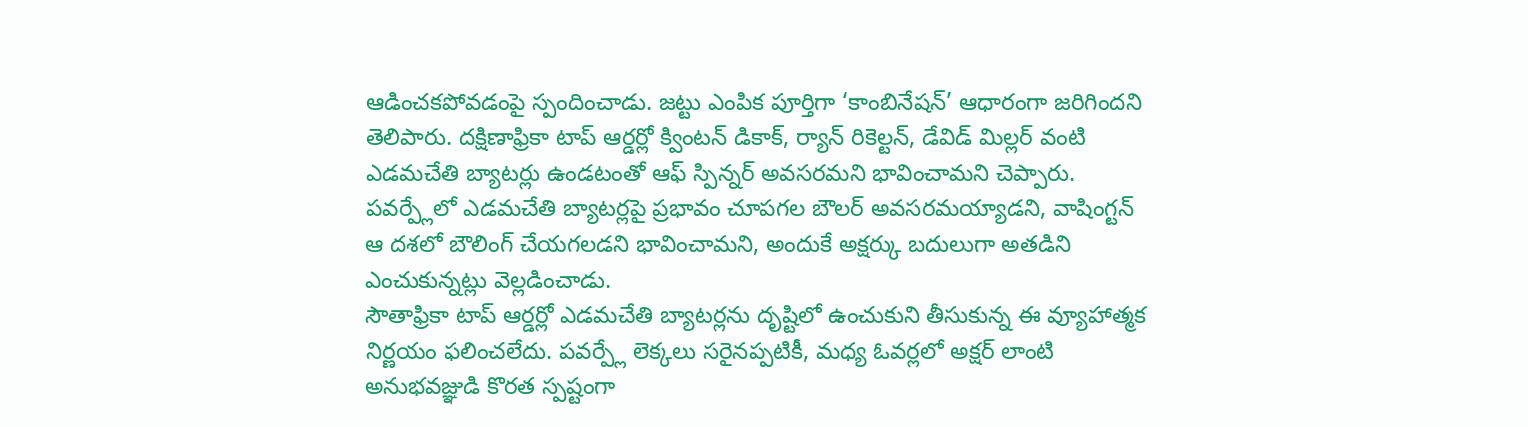ఆడించకపోవడంపై స్పందించాడు. జట్టు ఎంపిక పూర్తిగా ‘కాంబినేషన్’ ఆధారంగా జరిగిందని తెలిపారు. దక్షిణాఫ్రికా టాప్ ఆర్డర్లో క్వింటన్ డికాక్, ర్యాన్ రికెల్టన్, డేవిడ్ మిల్లర్ వంటి ఎడమచేతి బ్యాటర్లు ఉండటంతో ఆఫ్ స్పిన్నర్ అవసరమని భావించామని చెప్పారు. పవర్ప్లేలో ఎడమచేతి బ్యాటర్లపై ప్రభావం చూపగల బౌలర్ అవసరమయ్యాడని, వాషింగ్టన్ ఆ దశలో బౌలింగ్ చేయగలడని భావించామని, అందుకే అక్షర్కు బదులుగా అతడిని ఎంచుకున్నట్లు వెల్లడించాడు.
సౌతాఫ్రికా టాప్ ఆర్డర్లో ఎడమచేతి బ్యాటర్లను దృష్టిలో ఉంచుకుని తీసుకున్న ఈ వ్యూహాత్మక నిర్ణయం ఫలించలేదు. పవర్ప్లే లెక్కలు సరైనప్పటికీ, మధ్య ఓవర్లలో అక్షర్ లాంటి అనుభవజ్ఞుడి కొరత స్పష్టంగా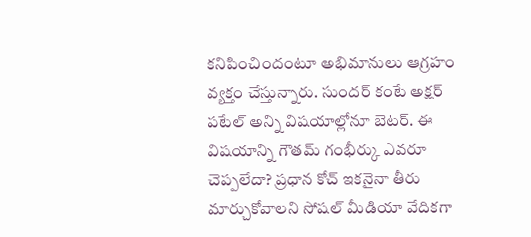కనిపించిందంటూ అభిమానులు ఆగ్రహం వ్యక్తం చేస్తున్నారు. సుందర్ కంటే అక్షర్ పటేల్ అన్ని విషయాల్లోనూ బెటర్. ఈ విషయాన్ని గౌతమ్ గంభీర్కు ఎవరూ చెప్పలేదా? ప్రధాన కోచ్ ఇకనైనా తీరు మార్చుకోవాలని సోషల్ మీడియా వేదికగా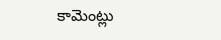కామెంట్లు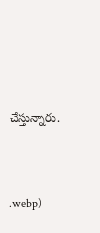చేస్తున్నారు.




.webp)